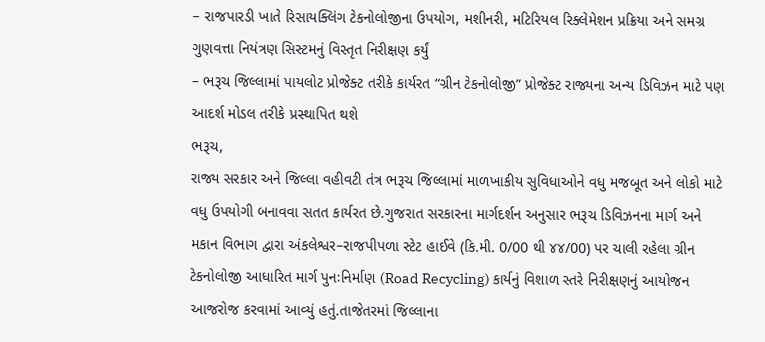– રાજપારડી ખાતે રિસાયક્લિંગ ટેકનોલોજીના ઉપયોગ, મશીનરી, મટિરિયલ રિક્લેમેશન પ્રક્રિયા અને સમગ્ર ગુણવત્તા નિયંત્રણ સિસ્ટમનું વિસ્તૃત નિરીક્ષણ કર્યું
– ભરૂચ જિલ્લામાં પાયલોટ પ્રોજેક્ટ તરીકે કાર્યરત “ગ્રીન ટેકનોલોજી” પ્રોજેક્ટ રાજ્યના અન્ય ડિવિઝન માટે પણ આદર્શ મોડલ તરીકે પ્રસ્થાપિત થશે
ભરૂચ,
રાજ્ય સરકાર અને જિલ્લા વહીવટી તંત્ર ભરૂચ જિલ્લામાં માળખાકીય સુવિધાઓને વધુ મજબૂત અને લોકો માટે વધુ ઉપયોગી બનાવવા સતત કાર્યરત છે.ગુજરાત સરકારના માર્ગદર્શન અનુસાર ભરૂચ ડિવિઝનના માર્ગ અને મકાન વિભાગ દ્વારા અંકલેશ્વર–રાજપીપળા સ્ટેટ હાઈવે (કિ.મી. 0/00 થી ૪૪/00) પર ચાલી રહેલા ગ્રીન ટેકનોલોજી આધારિત માર્ગ પુનઃનિર્માણ (Road Recycling) કાર્યનું વિશાળ સ્તરે નિરીક્ષણનું આયોજન આજરોજ કરવામાં આવ્યું હતું.તાજેતરમાં જિલ્લાના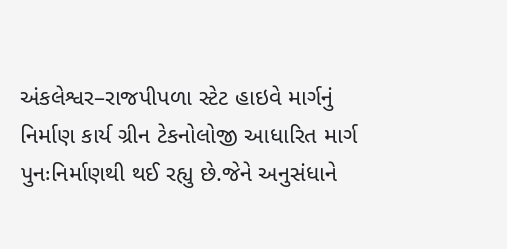અંકલેશ્વર–રાજપીપળા સ્ટેટ હાઇવે માર્ગનું નિર્માણ કાર્ય ગ્રીન ટેકનોલોજી આધારિત માર્ગ પુનઃનિર્માણથી થઈ રહ્યુ છે.જેને અનુસંધાને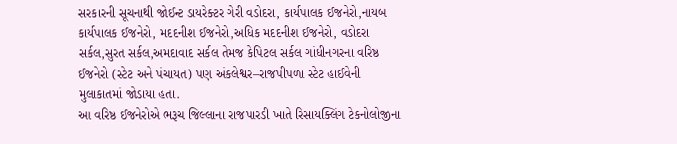સરકારની સૂચનાથી જોઈન્ટ ડાયરેક્ટર ગેરી વડોદરા, કાર્યપાલક ઈજનેરો,નાયબ કાર્યપાલક ઈજનેરો, મદદનીશ ઈજનેરો,અધિક મદદનીશ ઈજનેરો, વડોદરા સર્કલ,સુરત સર્કલ,અમદાવાદ સર્કલ તેમજ કેપિટલ સર્કલ ગાંધીનગરના વરિષ્ઠ ઈજનેરો (સ્ટેટ અને પંચાયત) પણ અંકલેશ્વર–રાજપીપળા સ્ટેટ હાઈવેની મુલાકાતમાં જોડાયા હતા.
આ વરિષ્ઠ ઈજનેરોએ ભરૂચ જિલ્લાના રાજપારડી ખાતે રિસાયક્લિંગ ટેકનોલોજીના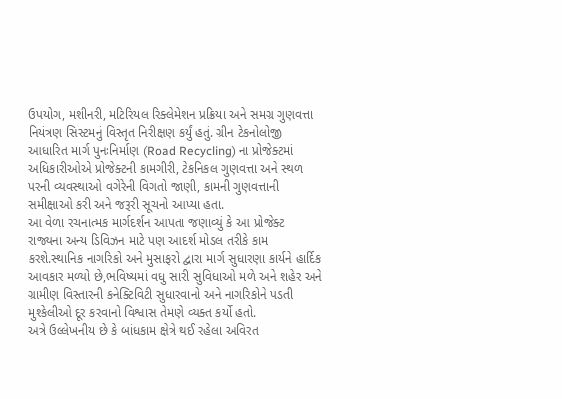ઉપયોગ, મશીનરી, મટિરિયલ રિક્લેમેશન પ્રક્રિયા અને સમગ્ર ગુણવત્તા નિયંત્રણ સિસ્ટમનું વિસ્તૃત નિરીક્ષણ કર્યું હતું. ગ્રીન ટેકનોલોજી આધારિત માર્ગ પુનઃનિર્માણ (Road Recycling) ના પ્રોજેક્ટમાં અધિકારીઓએ પ્રોજેક્ટની કામગીરી, ટેકનિકલ ગુણવત્તા અને સ્થળ પરની વ્યવસ્થાઓ વગેરેની વિગતો જાણી, કામની ગુણવત્તાની સમીક્ષાઓ કરી અને જરૂરી સૂચનો આપ્યા હતા.
આ વેળા રચનાત્મક માર્ગદર્શન આપતા જણાવ્યું કે આ પ્રોજેક્ટ રાજ્યના અન્ય ડિવિઝન માટે પણ આદર્શ મોડલ તરીકે કામ કરશે.સ્થાનિક નાગરિકો અને મુસાફરો દ્વારા માર્ગ સુધારણા કાર્યને હાર્દિક આવકાર મળ્યો છે,ભવિષ્યમાં વધુ સારી સુવિધાઓ મળે અને શહેર અને ગ્રામીણ વિસ્તારની કનેક્ટિવિટી સુધારવાનો અને નાગરિકોને પડતી મુશ્કેલીઓ દૂર કરવાનો વિશ્વાસ તેમણે વ્યક્ત કર્યો હતો.
અત્રે ઉલ્લેખનીય છે કે બાંધકામ ક્ષેત્રે થઈ રહેલા અવિરત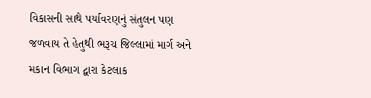વિકાસની સાથે પર્યાવરણનું સંતુલન પણ જળવાય તે હેતુથી ભરૂચ જિલ્લામાં માર્ગ અને મકાન વિભાગ દ્વારા કેટલાક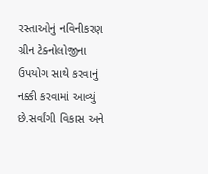રસ્તાઓનું નવિનીકરણ ગ્રીન ટેક્નોલોજીના ઉપયોગ સાથે કરવાનું નક્કી કરવામાં આવ્યું છે.સર્વાંગી વિકાસ અને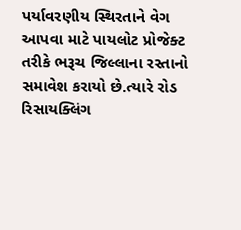પર્યાવરણીય સ્થિરતાને વેગ આપવા માટે પાયલોટ પ્રોજેક્ટ તરીકે ભરૂચ જિલ્લાના રસ્તાનો સમાવેશ કરાયો છે.ત્યારે રોડ રિસાયક્લિંગ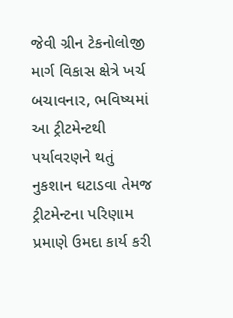જેવી ગ્રીન ટેકનોલોજી માર્ગ વિકાસ ક્ષેત્રે ખર્ચ બચાવનાર, ભવિષ્યમાં આ ટ્રીટમેન્ટથી પર્યાવરણને થતું નુકશાન ઘટાડવા તેમજ ટ્રીટમેન્ટના પરિણામ પ્રમાણે ઉમદા કાર્ય કરી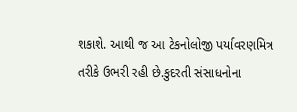શકાશે. આથી જ આ ટેકનોલોજી પર્યાવરણમિત્ર તરીકે ઉભરી રહી છે.કુદરતી સંસાધનોના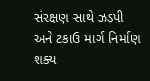સંરક્ષણ સાથે ઝડપી અને ટકાઉ માર્ગ નિર્માણ શક્ય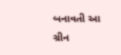બનાવતી આ ગ્રીન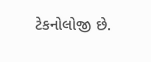ટેકનોલોજી છે.